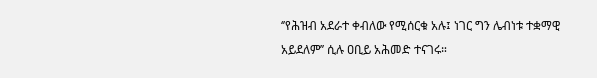‘’የሕዝብ አደራተ ቀብለው የሚሰርቁ አሉ፤ ነገር ግን ሌብነቱ ተቋማዊ አይደለም’’ ሲሉ ዐቢይ አሕመድ ተናገሩ።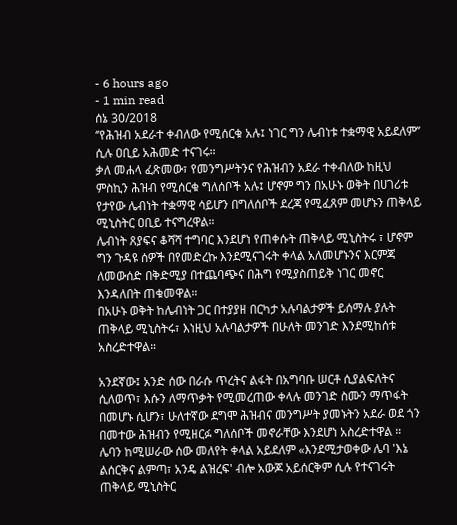- 6 hours ago
- 1 min read
ሰኔ 30/2018
‘’የሕዝብ አደራተ ቀብለው የሚሰርቁ አሉ፤ ነገር ግን ሌብነቱ ተቋማዊ አይደለም’’ ሲሉ ዐቢይ አሕመድ ተናገሩ።
ቃለ መሐላ ፈጽመው፣ የመንግሥትንና የሕዝብን አደራ ተቀብለው ከዚህ ምስኪን ሕዝብ የሚሰርቁ ግለሰቦች አሉ፤ ሆኖም ግን በአሁኑ ወቅት በሀገሪቱ የታየው ሌብነት ተቋማዊ ሳይሆን በግለሰቦች ደረጃ የሚፈጸም መሆኑን ጠቅላይ ሚኒስትር ዐቢይ ተናግረዋል።
ሌብነት ጸያፍና ቆሻሻ ተግባር እንደሆነ የጠቀሱት ጠቅላይ ሚኒስትሩ ፣ ሆኖም ግን ጉዳዩ ሰዎች በየመድረኩ እንደሚናገሩት ቀላል አለመሆኑንና እርምጃ ለመውሰድ በቅድሚያ በተጨባጭና በሕግ የሚያስጠይቅ ነገር መኖር እንዳለበት ጠቁመዋል።
በአሁኑ ወቅት ከሌብነት ጋር በተያያዘ በርካታ አሉባልታዎች ይሰማሉ ያሉት ጠቅላይ ሚኒስትሩ፣ እነዚህ አሉባልታዎች በሁለት መንገድ እንደሚከሰቱ አስረድተዋል።

አንደኛው፤ አንድ ሰው በራሱ ጥረትና ልፋት በአግባቡ ሠርቶ ሲያልፍለትና ሲለወጥ፣ እሱን ለማጥቃት የሚመረጠው ቀላሉ መንገድ ስሙን ማጥፋት በመሆኑ ሲሆን፣ ሁለተኛው ደግሞ ሕዝብና መንግሥት ያመኑትን አደራ ወደ ጎን በመተው ሕዝብን የሚዘርፉ ግለሰቦች መኖራቸው እንደሆነ አስረድተዋል ።
ሌባን ከሚሠራው ሰው መለየት ቀላል አይደለም «እንደሚታወቀው ሌባ 'እኔ ልሰርቅና ልምጣ፣ አንዴ ልዝረፍ' ብሎ አውጆ አይሰርቅም ሲሉ የተናገሩት ጠቅላይ ሚኒስትር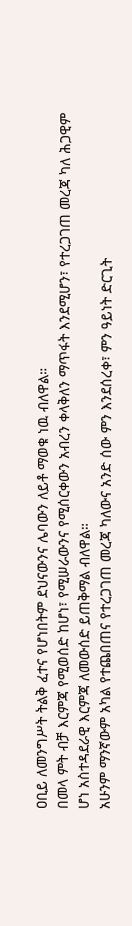ዐቢይ ለመንግሥት ትልቅ ፈተና የሆነበትም ደህናውንና ሌባውን ለይቶ ማወቁ ነዉ ብለዋል።
በመላ ምት ብቻ እርምጃ የሚወሰድ ከሆነ፣ የሚሠራውንና የሚሰርቀውን አብረን ቀላቅለን ማጥፋት እንደሚሆን፣ የተረጋገጠ መረጃ ካለ ሕጋዊም ሆነ አስተዳደራዊ እርምጃ ለመውሰድ ይጠቅማል ብለዋል።
አሁንም ማንኛውም አካል የተጨበጠና የተረጋገጠ መረጃ ካለውና አንድ ሰው ምን እንደሰረቀ፣ ምን ዓይነት ድርጊት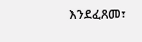እንደፈጸመ፣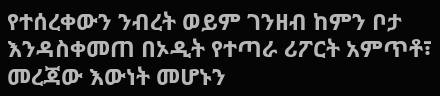የተሰረቀውን ንብረት ወይም ገንዘብ ከምን ቦታ እንዳስቀመጠ በኦዲት የተጣራ ሪፖርት አምጥቶ፣ መረጃው እውነት መሆኑን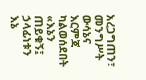አረጋግጠን፣ መንግሥት ውሳኔና እርምጃ ካልወሰደበት «እኔን ጠይቁኝ፤ ኃላፊነቱን እኔ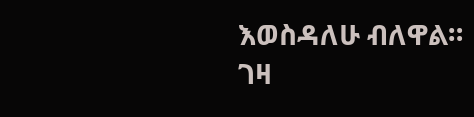እወስዳለሁ ብለዋል።
ገዛ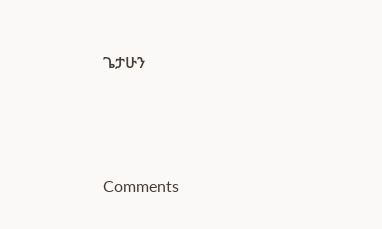ጌታሁን





Comments